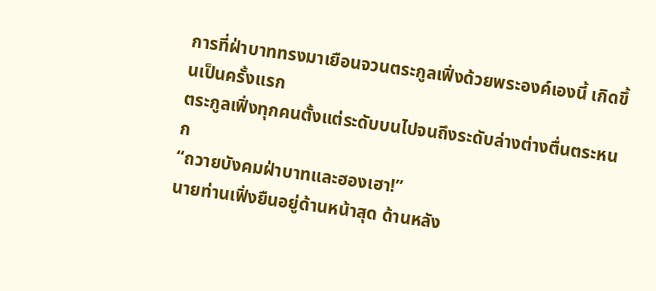การที่ฝ่าบาททรงมาเยือนจวนตระกูลเฟิ่งด้วยพระองค์เองนี้ เกิดขึ้นเป็นครั้งแรก
ตระกูลเฟิ่งทุกคนตั้งแต่ระดับบนไปจนถึงระดับล่างต่างตื่นตระหนก
“ถวายบังคมฝ่าบาทและฮองเฮา!”
นายท่านเฟิ่งยืนอยู่ด้านหน้าสุด ด้านหลัง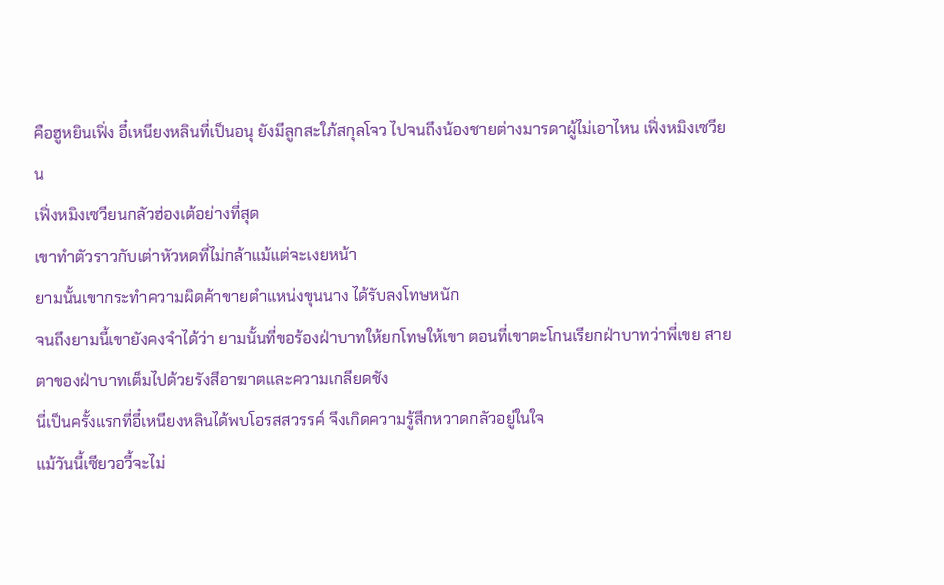คือฮูหยินเฟิ่ง อี๋เหนียงหลินที่เป็นอนุ ยังมีลูกสะใภ้สกุลโจว ไปจนถึงน้องชายต่างมารดาผู้ไม่เอาไหน เฟิ่งหมิงเซวียน
เฟิ่งหมิงเซวียนกลัวฮ่องเต้อย่างที่สุด
เขาทำตัวราวกับเต่าหัวหดที่ไม่กล้าแม้แต่จะเงยหน้า
ยามนั้นเขากระทำความผิดค้าขายตำแหน่งขุนนาง ได้รับลงโทษหนัก
จนถึงยามนี้เขายังคงจำได้ว่า ยามนั้นที่ขอร้องฝ่าบาทให้ยกโทษให้เขา ตอนที่เขาตะโกนเรียกฝ่าบาทว่าพี่เขย สายตาของฝ่าบาทเต็มไปด้วยรังสีอาฆาตและความเกลียดชัง
นี่เป็นครั้งแรกที่อี๋เหนียงหลินได้พบโอรสสวรรค์ จึงเกิดความรู้สึกหวาดกลัวอยู่ในใจ
แม้วันนี้เซียวอวี้จะไม่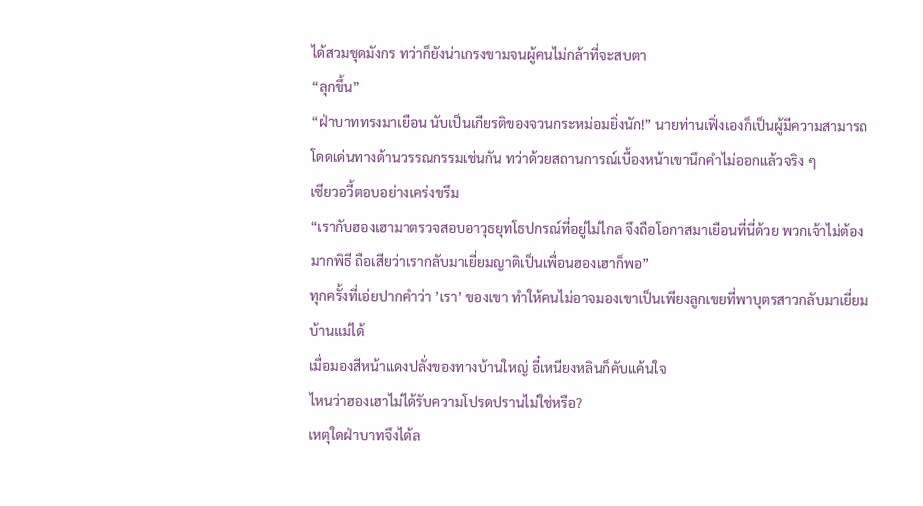ได้สวมชุดมังกร ทว่าก็ยังน่าเกรงขามจนผู้คนไม่กล้าที่จะสบตา
“ลุกขึ้น”
“ฝ่าบาททรงมาเยือน นับเป็นเกียรติของจวนกระหม่อมยิ่งนัก!” นายท่านเฟิ่งเองก็เป็นผู้มีความสามารถโดดเด่นทางด้านวรรณกรรมเช่นกัน ทว่าด้วยสถานการณ์เบื้องหน้าเขานึกคำไม่ออกแล้วจริง ๆ
เซียวอวี้ตอบอย่างเคร่งขรึม
“เรากับฮองเฮามาตรวจสอบอาวุธยุทโธปกรณ์ที่อยู่ไม่ไกล จึงถือโอกาสมาเยือนที่นี่ด้วย พวกเจ้าไม่ต้องมากพิธี ถือเสียว่าเรากลับมาเยี่ยมญาติเป็นเพื่อนฮองเฮาก็พอ”
ทุกครั้งที่เอ่ยปากคำว่า ’เรา’ ของเขา ทำให้คนไม่อาจมองเขาเป็นเพียงลูกเขยที่พาบุตรสาวกลับมาเยี่ยมบ้านแม่ได้
เมื่อมองสีหน้าแดงปลั่งของทางบ้านใหญ่ อี๋เหนียงหลินก็คับแค้นใจ
ไหนว่าฮองเฮาไม่ได้รับความโปรดปรานไม่ใช่หรือ?
เหตุใดฝ่าบาทจึงได้ล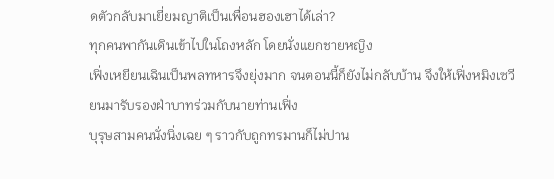ดตัวกลับมาเยี่ยมญาติเป็นเพื่อนฮองเฮาได้เล่า?
ทุกคนพากันเดินเข้าไปในโถงหลัก โดยนั่งแยกชายหญิง
เฟิ่งเหยียนเฉินเป็นพลทหารจึงยุ่งมาก จนตอนนี้ก็ยังไม่กลับบ้าน จึงให้เฟิ่งหมิงเซวียนมารับรองฝ่าบาทร่วมกับนายท่านเฟิ่ง
บุรุษสามคนนั่งนิ่งเฉย ๆ ราวกับถูกทรมานก็ไม่ปาน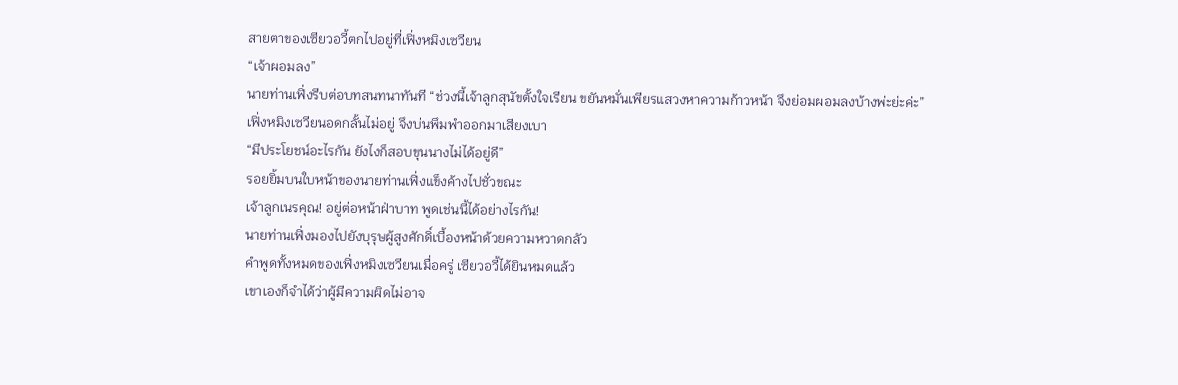สายตาของเซียวอวี้ตกไปอยู่ที่เฟิ่งหมิงเซวียน
“เจ้าผอมลง”
นายท่านเฟิ่งรีบต่อบทสนทนาทันที “ช่วงนี้เจ้าลูกสุนัขตั้งใจเรียน ขยันหมั่นเพียรแสวงหาความก้าวหน้า จึงย่อมผอมลงบ้างพ่ะย่ะค่ะ”
เฟิ่งหมิงเซวียนอดกลั้นไม่อยู่ จึงบ่นพึมพำออกมาเสียงเบา
“มีประโยชน์อะไรกัน ยังไงก็สอบขุนนางไม่ได้อยู่ดี”
รอยยิ้มบนใบหน้าของนายท่านเฟิ่งแข็งค้างไปชั่วขณะ
เจ้าลูกเนรคุณ! อยู่ต่อหน้าฝ่าบาท พูดเช่นนี้ได้อย่างไรกัน!
นายท่านเฟิ่งมองไปยังบุรุษผู้สูงศักดิ์เบื้องหน้าด้วยความหวาดกลัว
คำพูดทั้งหมดของเฟิ่งหมิงเซวียนเมื่อครู่ เซียวอวี้ได้ยินหมดแล้ว
เขาเองก็จำได้ว่าผู้มีความผิดไม่อาจ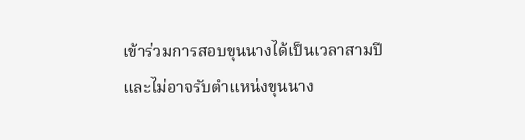เข้าร่วมการสอบขุนนางได้เป็นเวลาสามปี และไม่อาจรับตำแหน่งขุนนาง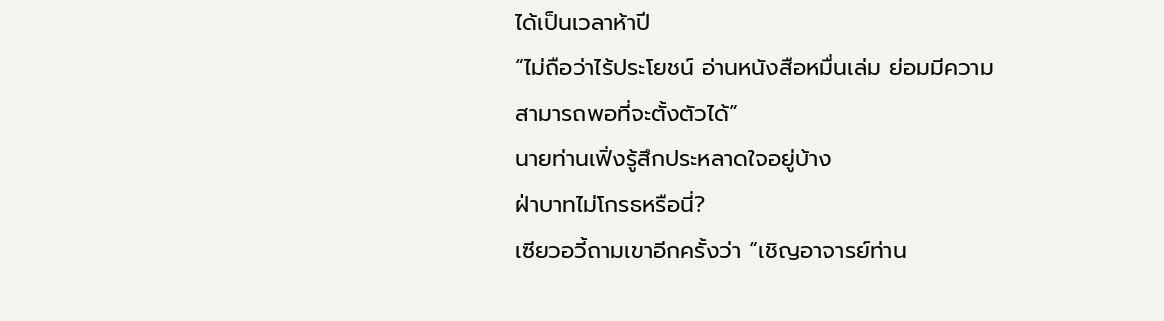ได้เป็นเวลาห้าปี
“ไม่ถือว่าไร้ประโยชน์ อ่านหนังสือหมื่นเล่ม ย่อมมีความสามารถพอที่จะตั้งตัวได้”
นายท่านเฟิ่งรู้สึกประหลาดใจอยู่บ้าง
ฝ่าบาทไม่โกรธหรือนี่?
เซียวอวี้ถามเขาอีกครั้งว่า “เชิญอาจารย์ท่าน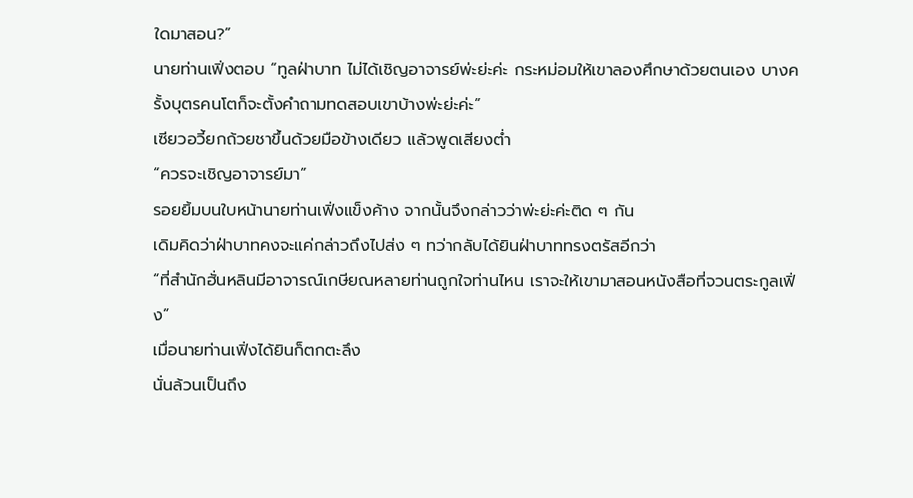ใดมาสอน?”
นายท่านเฟิ่งตอบ “ทูลฝ่าบาท ไม่ได้เชิญอาจารย์พ่ะย่ะค่ะ กระหม่อมให้เขาลองศึกษาด้วยตนเอง บางครั้งบุตรคนโตก็จะตั้งคำถามทดสอบเขาบ้างพ่ะย่ะค่ะ”
เซียวอวี้ยกถ้วยชาขึ้นด้วยมือข้างเดียว แล้วพูดเสียงต่ำ
“ควรจะเชิญอาจารย์มา”
รอยยิ้มบนใบหน้านายท่านเฟิ่งแข็งค้าง จากนั้นจึงกล่าวว่าพ่ะย่ะค่ะติด ๆ กัน
เดิมคิดว่าฝ่าบาทคงจะแค่กล่าวถึงไปส่ง ๆ ทว่ากลับได้ยินฝ่าบาททรงตรัสอีกว่า
“ที่สำนักฮั่นหลินมีอาจารณ์เกษียณหลายท่านถูกใจท่านไหน เราจะให้เขามาสอนหนังสือที่จวนตระกูลเฟิ่ง”
เมื่อนายท่านเฟิ่งได้ยินก็ตกตะลึง
นั่นล้วนเป็นถึง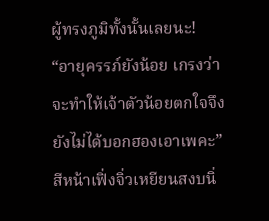ผู้ทรงภูมิทั้งนั้นเลยนะ!
“อายุครรภ์ยังน้อย เกรงว่าจะทำให้เจ้าตัวน้อยตกใจจึงยังไม่ได้บอกฮองเอาเพคะ”
สีหน้าเฟิ่งจิ่วเหยียนสงบนิ่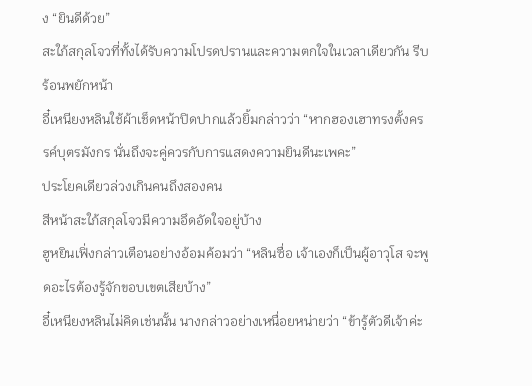ง “ยินดีด้วย”
สะใภ้สกุลโจวที่ทั้งได้รับความโปรดปรานและความตกใจในเวลาเดียวกัน รีบร้อนพยักหน้า
อี๋เหนียงหลินใช้ผ้าเช็ดหน้าปิดปากแล้วยิ้มกล่าวว่า “หากฮองเฮาทรงตั้งครรค์บุตรมังกร นั่นถึงจะคู่ควรกับการแสดงความยินดีนะเพคะ”
ประโยคเดียวล่วงเกินคนถึงสองคน
สีหน้าสะใภ้สกุลโจวมีความอึดอัดใจอยู่บ้าง
ฮูหยินเฟิ่งกล่าวเตือนอย่างอ้อมค้อมว่า “หลินซื่อ เจ้าเองก็เป็นผู้อาวุโส จะพูดอะไรต้องรู้จักขอบเขตเสียบ้าง”
อี๋เหนียงหลินไม่คิดเช่นนั้น นางกล่าวอย่างเหนื่อยหน่ายว่า “ข้ารู้ตัวดีเจ้าค่ะ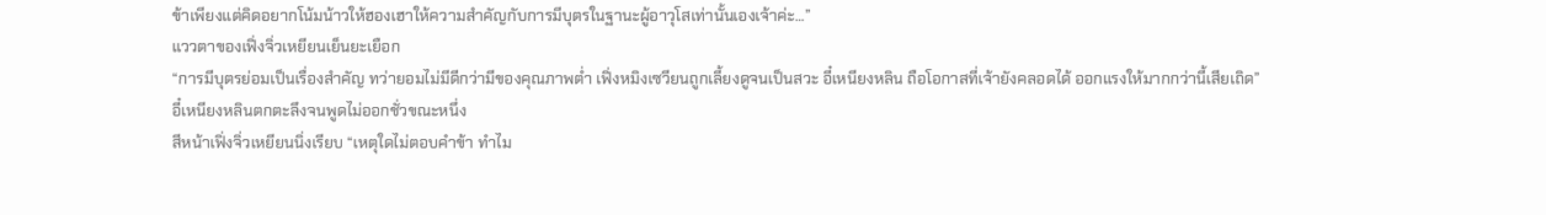ข้าเพียงแต่คิดอยากโน้มน้าวให้ฮองเฮาให้ความสำคัญกับการมีบุตรในฐานะผู้อาวุโสเท่านั้นเองเจ้าค่ะ...”
แววตาของเฟิ่งจิ่วเหยียนเย็นยะเยือก
“การมีบุตรย่อมเป็นเรื่องสำคัญ ทว่ายอมไม่มีดีกว่ามีของคุณภาพต่ำ เฟิ่งหมิงเซวียนถูกเลี้ยงดูจนเป็นสวะ อี๋เหนียงหลิน ถือโอกาสที่เจ้ายังคลอดได้ ออกแรงให้มากกว่านี้เสียเถิด”
อี๋เหนียงหลินตกตะลึงจนพูดไม่ออกชั่วขณะหนึ่ง
สีหน้าเฟิ่งจิ่วเหยียนนิ่งเรียบ “เหตุใดไม่ตอบคำข้า ทำไม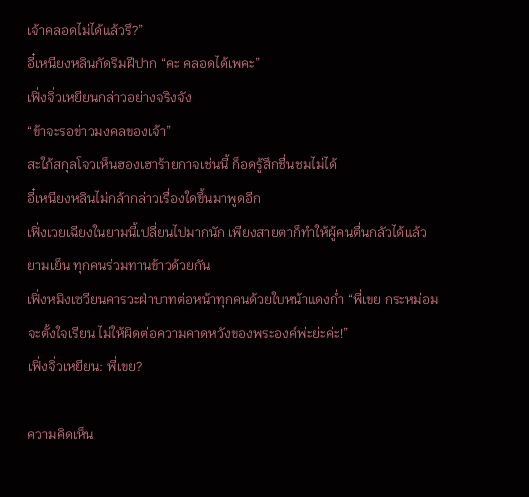เจ้าคลอดไม่ได้แล้วรึ?”
อี๋เหนียงหลินกัดริมฝีปาก “คะ คลอดได้เพคะ”
เฟิ่งจิ่วเหยียนกล่าวอย่างจริงจัง
“ข้าจะรอข่าวมงคลของเจ้า”
สะใภ้สกุลโจวเห็นฮองเฮาร้ายกาจเช่นนี้ ก็อดรู้สึกชื่นชมไม่ได้
อี๋เหนียงหลินไม่กล้ากล่าวเรื่องใดขึ้นมาพูดอีก
เฟิ่งเวยเฉียงในยามนี้เปลี่ยนไปมากนัก เพียงสายตาก็ทำให้ผู้คนตื่นกลัวได้แล้ว
ยามเย็น ทุกคนร่วมทานข้าวด้วยกัน
เฟิ่งหมิงเซวียนคารวะฝ่าบาทต่อหน้าทุกคนด้วยใบหน้าแดงก่ำ “พี่เขย กระหม่อมจะตั้งใจเรียน ไม่ให้ผิดต่อความคาดหวังของพระองค์พ่ะย่ะค่ะ!”
เฟิ่งจิ่วเหยียน: พี่เขย?

ความคิดเห็น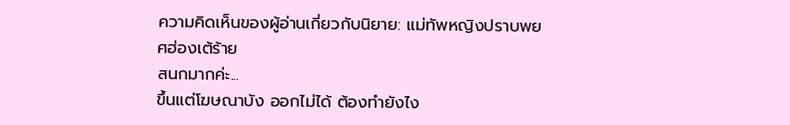ความคิดเห็นของผู้อ่านเกี่ยวกับนิยาย: แม่ทัพหญิงปราบพยศฮ่องเต้ร้าย
สนกมากค่ะ...
ขึ้นแต่โฆษณาบัง ออกไม่ได้ ต้องทำยังไง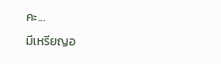คะ...
มีเหรียญอ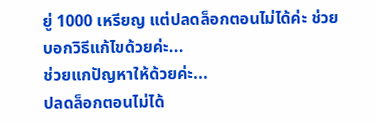ยู่ 1000 เหรียญ แต่ปลดล็อกตอนไม่ได้ค่ะ ช่วยบอกวิธีแก้ไขด้วยค่ะ...
ช่วยแกปัญหาให้ด้วยค่ะ...
ปลดล็อกตอนไม่ได้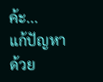ค้ะ...
แก้ปัญหาด้วย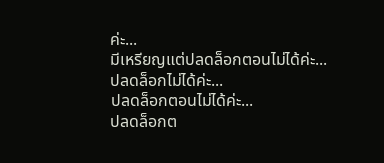ค่ะ...
มีเหรียญแต่ปลดล็อกตอนไม่ได้ค่ะ...
ปลดล็อกไม่ได้ค่ะ...
ปลดล็อกตอนไม่ได้ค่ะ...
ปลดล็อกต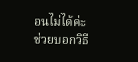อนไม่ได้ค่ะ ช่วยบอกวิธี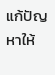แก้ปัญหาให้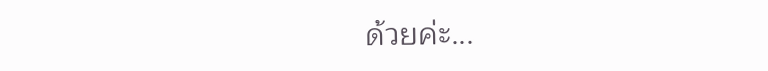ด้วยค่ะ...